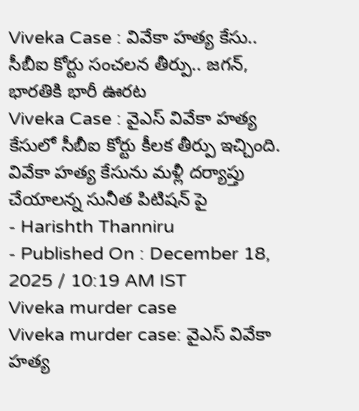Viveka Case : వివేకా హత్య కేసు.. సీబీఐ కోర్టు సంచలన తీర్పు.. జగన్, భారతికి భారీ ఊరట
Viveka Case : వైఎస్ వివేకా హత్య కేసులో సీబీఐ కోర్టు కీలక తీర్పు ఇచ్చింది. వివేకా హత్య కేసును మళ్లీ దర్యాప్తు చేయాలన్న సునీత పిటిషన్ పై
- Harishth Thanniru
- Published On : December 18, 2025 / 10:19 AM IST
Viveka murder case
Viveka murder case: వైఎస్ వివేకా హత్య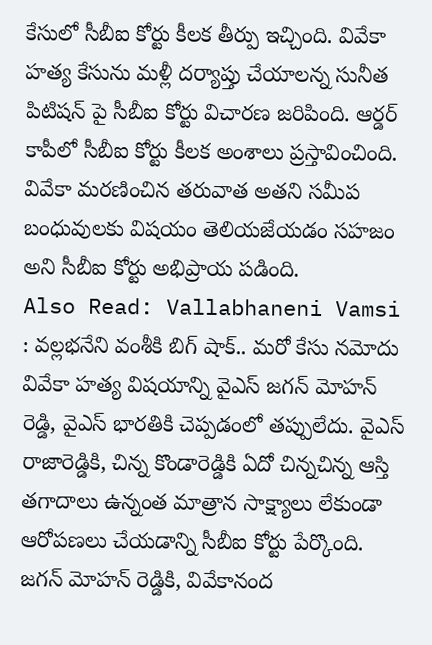కేసులో సీబీఐ కోర్టు కీలక తీర్పు ఇచ్చింది. వివేకా హత్య కేసును మళ్లీ దర్యాప్తు చేయాలన్న సునీత పిటిషన్ పై సీబీఐ కోర్టు విచారణ జరిపింది. ఆర్డర్ కాపీలో సీబీఐ కోర్టు కీలక అంశాలు ప్రస్తావించింది. వివేకా మరణించిన తరువాత అతని సమీప బంధువులకు విషయం తెలియజేయడం సహజం అని సీబీఐ కోర్టు అభిప్రాయ పడింది.
Also Read: Vallabhaneni Vamsi : వల్లభనేని వంశీకి బిగ్ షాక్.. మరో కేసు నమోదు
వివేకా హత్య విషయాన్ని వైఎస్ జగన్ మోహన్ రెడ్డి, వైఎస్ భారతికి చెప్పడంలో తప్పులేదు. వైఎస్ రాజారెడ్డికి, చిన్న కొండారెడ్డికి ఏదో చిన్నచిన్న ఆస్తి తగాదాలు ఉన్నంత మాత్రాన సాక్ష్యాలు లేకుండా ఆరోపణలు చేయడాన్ని సీబీఐ కోర్టు పేర్కొంది.
జగన్ మోహన్ రెడ్డికి, వివేకానంద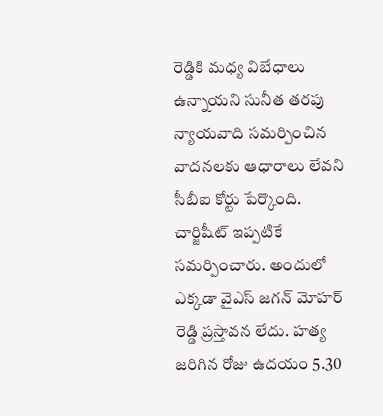రెడ్డికి మధ్య విబేధాలు ఉన్నాయని సునీత తరపు న్యాయవాది సమర్పించిన వాదనలకు ఆధారాలు లేవని సీబీఐ కోర్టు పేర్కొంది. చార్జిషీట్ ఇప్పటికే సమర్పించారు. అందులో ఎక్కడా వైఎస్ జగన్ మోహర్ రెడ్డి ప్రస్తావన లేదు. హత్య జరిగిన రోజు ఉదయం 5.30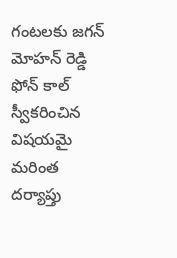గంటలకు జగన్ మోహన్ రెడ్డి ఫోన్ కాల్ స్వీకరించిన విషయమై మరింత దర్యాప్తు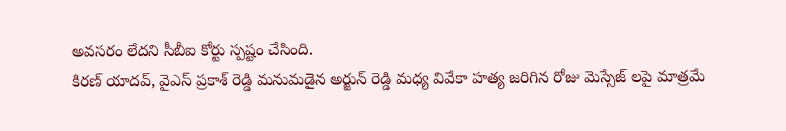అవసరం లేదని సీబీఐ కోర్టు స్పష్టం చేసింది.
కిరణ్ యాదవ్, వైఎస్ ప్రకాశ్ రెడ్డి మనుమడైన అర్జున్ రెడ్డి మధ్య వివేకా హత్య జరిగిన రోజు మెస్సేజ్ లపై మాత్రమే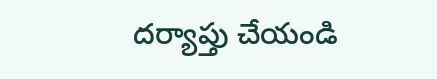దర్యాప్తు చేయండి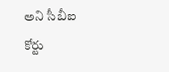అని సీబీఐ కోర్టు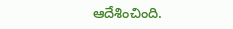ఆదేశించింది.